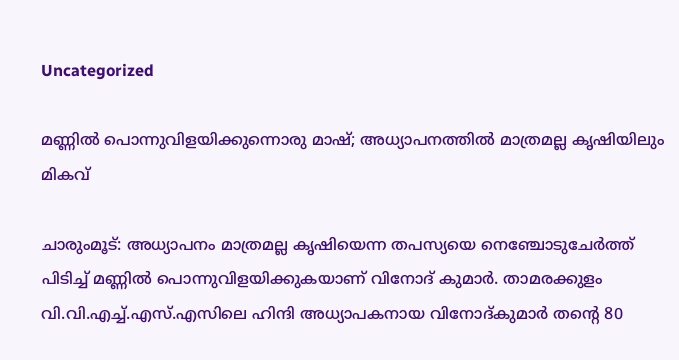Uncategorized

മണ്ണില്‍ പൊന്നുവിളയിക്കുന്നൊരു മാഷ്; അധ്യാപനത്തില്‍ മാത്രമല്ല കൃഷിയിലും മികവ്

ചാരുംമൂട്: അധ്യാപനം മാത്രമല്ല കൃഷിയെന്ന തപസ്യയെ നെഞ്ചോടുചേര്‍ത്ത് പിടിച്ച് മണ്ണില്‍ പൊന്നുവിളയിക്കുകയാണ് വിനോദ് കുമാർ. താമരക്കുളം വി.വി.എച്ച്.എസ്.എസിലെ ഹിന്ദി അധ്യാപകനായ വിനോദ്കുമാർ തന്‍റെ 80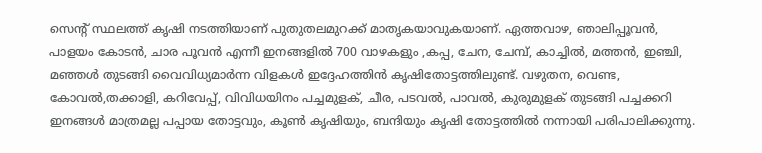സെന്റ് സ്ഥലത്ത് കൃഷി നടത്തിയാണ് പുതുതലമുറക്ക് മാതൃകയാവുകയാണ്. ഏത്തവാഴ, ഞാലിപ്പൂവൻ, പാളയം കോടൻ, ചാര പൂവൻ എന്നീ ഇനങ്ങളിൽ 700 വാഴകളും ,കപ്പ, ചേന, ചേമ്പ്, കാച്ചിൽ, മത്തൻ, ഇഞ്ചി, മഞ്ഞൾ തുടങ്ങി വൈവിധ്യമാർന്ന വിളകൾ ഇദ്ദേഹത്തിൻ കൃഷിതോട്ടത്തിലുണ്ട്. വഴുതന, വെണ്ട, കോവൽ,തക്കാളി, കറിവേപ്പ്, വിവിധയിനം പച്ചമുളക്, ചീര, പടവൽ, പാവൽ, കുരുമുളക് തുടങ്ങി പച്ചക്കറി ഇനങ്ങള്‍ മാത്രമല്ല പപ്പായ തോട്ടവും, കൂൺ കൃഷിയും, ബന്ദിയും കൃഷി തോട്ടത്തിൽ നന്നായി പരിപാലിക്കുന്നു.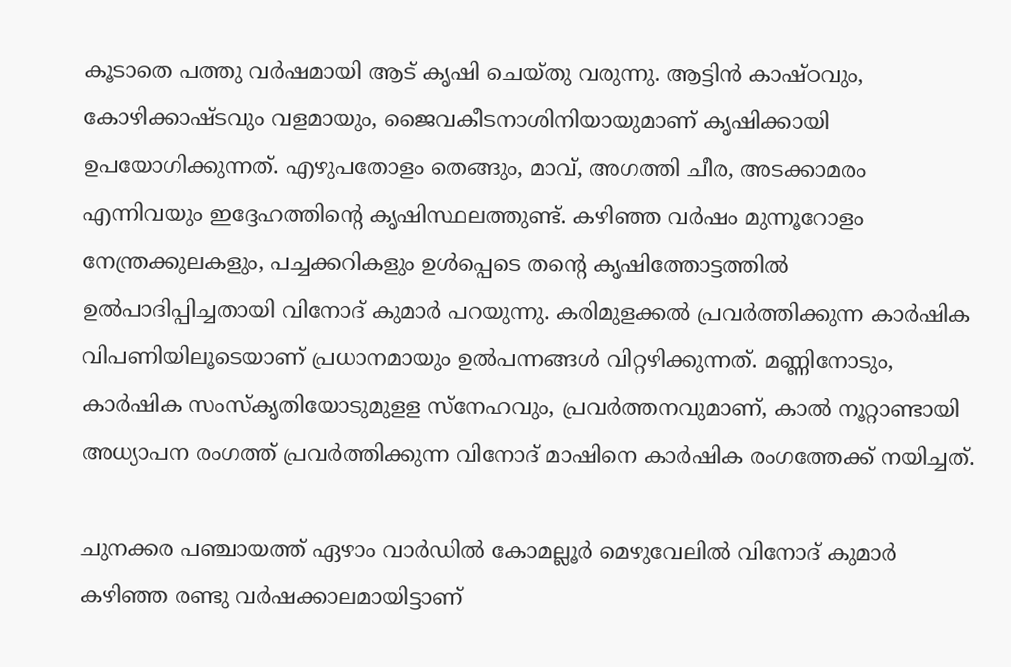കൂടാതെ പത്തു വർഷമായി ആട് കൃഷി ചെയ്തു വരുന്നു. ആട്ടിൻ കാഷ്ഠവും, കോഴിക്കാഷ്ടവും വളമായും, ജൈവകീടനാശിനിയായുമാണ് കൃഷിക്കായി ഉപയോഗിക്കുന്നത്. എഴുപതോളം തെങ്ങും, മാവ്, അഗത്തി ചീര, അടക്കാമരം എന്നിവയും ഇദ്ദേഹത്തിന്‍റെ കൃഷിസ്ഥലത്തുണ്ട്. കഴിഞ്ഞ വർഷം മുന്നൂറോളം നേന്ത്രക്കുലകളും, പച്ചക്കറികളും ഉൾപ്പെടെ തന്‍റെ കൃഷിത്തോട്ടത്തിൽ ഉൽപാദിപ്പിച്ചതായി വിനോദ് കുമാർ പറയുന്നു. കരിമുളക്കൽ പ്രവർത്തിക്കുന്ന കാർഷിക വിപണിയിലൂടെയാണ് പ്രധാനമായും ഉൽപന്നങ്ങൾ വിറ്റഴിക്കുന്നത്. മണ്ണിനോടും, കാർഷിക സംസ്കൃതിയോടുമുളള സ്നേഹവും, പ്രവർത്തനവുമാണ്, കാൽ നൂറ്റാണ്ടായി അധ്യാപന രംഗത്ത് പ്രവർത്തിക്കുന്ന വിനോദ് മാഷിനെ കാർഷിക രംഗത്തേക്ക് നയിച്ചത്.

ചുനക്കര പഞ്ചായത്ത് ഏഴാം വാർഡിൽ കോമല്ലൂർ മെഴുവേലിൽ വിനോദ് കുമാർ കഴിഞ്ഞ രണ്ടു വർഷക്കാലമായിട്ടാണ്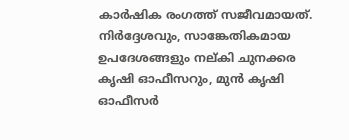കാർഷിക രംഗത്ത് സജീവമായത്. നിർദ്ദേശവും, സാങ്കേതികമായ ഉപദേശങ്ങളും നല്കി ചുനക്കര കൃഷി ഓഫീസറും, മുൻ കൃഷി ഓഫീസർ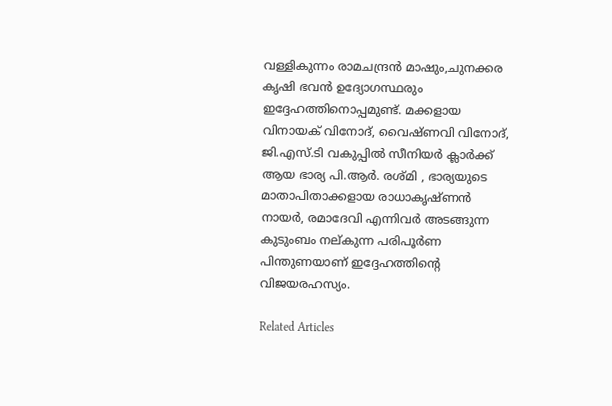വള്ളികുന്നം രാമചന്ദ്രൻ മാഷും,ചുനക്കര കൃഷി ഭവൻ ഉദ്യോഗസ്ഥരും ഇദ്ദേഹത്തിനൊപ്പമുണ്ട്. മക്കളായ വിനായക് വിനോദ്, വൈഷ്ണവി വിനോദ്, ജി.എസ്.ടി വകുപ്പിൽ സീനിയർ ക്ലാർക്ക് ആയ ഭാര്യ പി.ആർ. രശ്മി , ഭാര്യയുടെ മാതാപിതാക്കളായ രാധാകൃഷ്ണൻ നായർ, രമാദേവി എന്നിവർ അടങ്ങുന്ന കുടുംബം നല്കുന്ന പരിപൂർണ പിന്തുണയാണ് ഇദ്ദേഹത്തിന്റെ വിജയരഹസ്യം.

Related Articles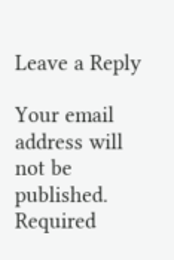Leave a Reply

Your email address will not be published. Required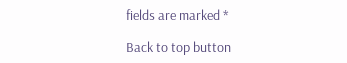fields are marked *

Back to top button